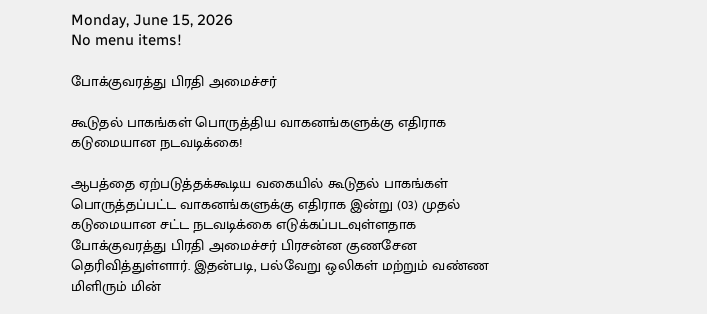Monday, June 15, 2026
No menu items!

போக்குவரத்து பிரதி அமைச்சர்

கூடுதல் பாகங்கள் பொருத்திய வாகனங்களுக்கு எதிராக கடுமையான நடவடிக்கை!

ஆபத்தை ஏற்படுத்தக்கூடிய வகையில் கூடுதல் பாகங்கள் பொருத்தப்பட்ட வாகனங்களுக்கு எதிராக இன்று (03) முதல் கடுமையான சட்ட நடவடிக்கை எடுக்கப்படவுள்ளதாக போக்குவரத்து பிரதி அமைச்சர் பிரசன்ன குணசேன தெரிவித்துள்ளார். இதன்படி, பல்வேறு ஒலிகள் மற்றும் வண்ண மிளிரும் மின்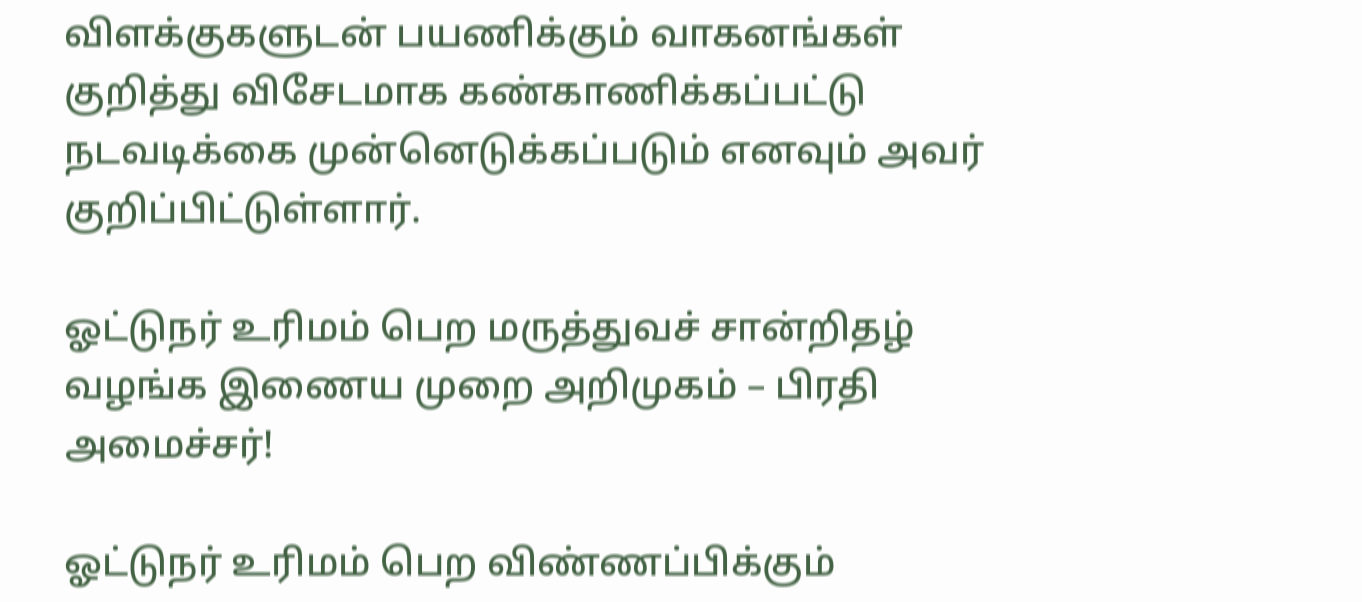விளக்குகளுடன் பயணிக்கும் வாகனங்கள் குறித்து விசேடமாக கண்காணிக்கப்பட்டு நடவடிக்கை முன்னெடுக்கப்படும் எனவும் அவர் குறிப்பிட்டுள்ளார்.

ஓட்டுநர் உரிமம் பெற மருத்துவச் சான்றிதழ் வழங்க இணைய முறை அறிமுகம் – பிரதி அமைச்சர்!

ஓட்டுநர் உரிமம் பெற விண்ணப்பிக்கும்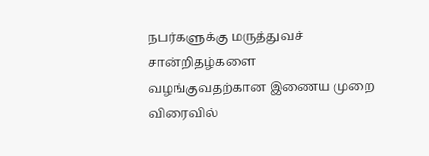நபர்களுக்கு மருத்துவச் சான்றிதழ்களை வழங்குவதற்கான இணைய முறை விரைவில்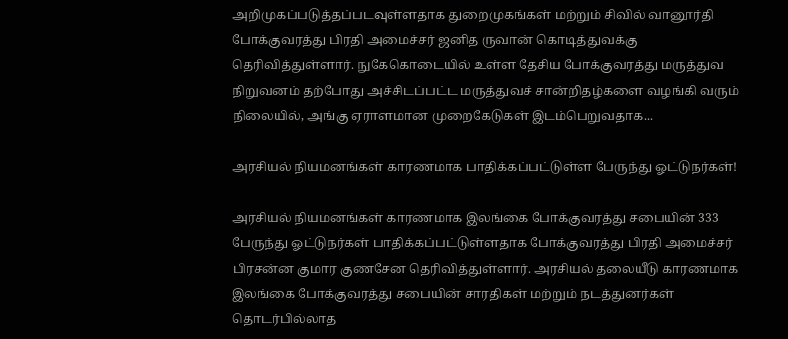அறிமுகப்படுத்தப்படவுள்ளதாக துறைமுகங்கள் மற்றும் சிவில் வானூர்தி போக்குவரத்து பிரதி அமைச்சர் ஜனித ருவான் கொடித்துவக்கு தெரிவித்துள்ளார். நுகேகொடையில் உள்ள தேசிய போக்குவரத்து மருத்துவ நிறுவனம் தற்போது அச்சிடப்பட்ட மருத்துவச் சான்றிதழ்களை வழங்கி வரும் நிலையில், அங்கு ஏராளமான முறைகேடுகள் இடம்பெறுவதாக...

அரசியல் நியமனங்கள் காரணமாக பாதிக்கப்பட்டுள்ள பேருந்து ஓட்டுநர்கள்!

அரசியல் நியமனங்கள் காரணமாக இலங்கை போக்குவரத்து சபையின் 333 பேருந்து ஓட்டுநர்கள் பாதிக்கப்பட்டுள்ளதாக போக்குவரத்து பிரதி அமைச்சர் பிரசன்ன குமார குணசேன தெரிவித்துள்ளார். அரசியல் தலையீடு காரணமாக இலங்கை போக்குவரத்து சபையின் சாரதிகள் மற்றும் நடத்துனர்கள் தொடர்பில்லாத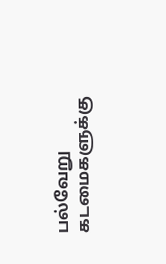பல்வேறு கடமைகளுக்கு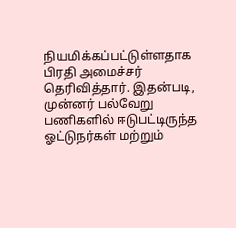நியமிக்கப்பட்டுள்ளதாக பிரதி அமைச்சர் தெரிவித்தார். இதன்படி, முன்னர் பல்வேறு பணிகளில் ஈடுபட்டிருந்த ஓட்டுநர்கள் மற்றும்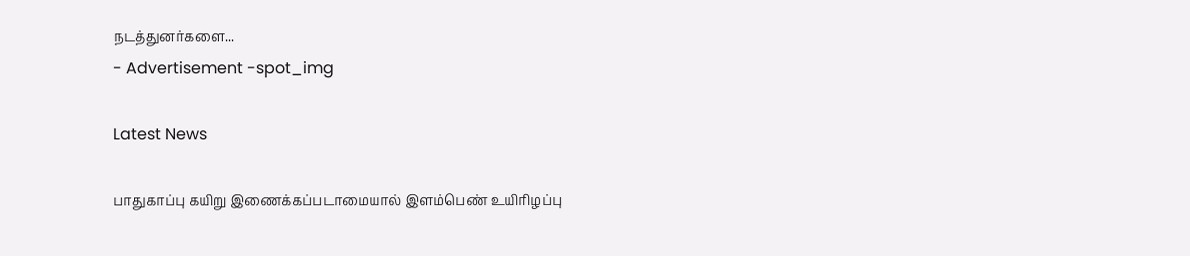நடத்துனர்களை...
- Advertisement -spot_img

Latest News

பாதுகாப்பு கயிறு இணைக்கப்படாமையால் இளம்பெண் உயிரிழப்பு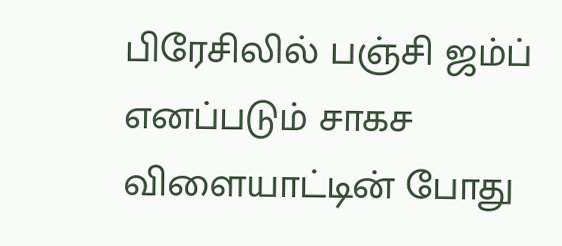பிரேசிலில் பஞ்சி ஜம்ப் எனப்படும் சாகச விளையாட்டின் போது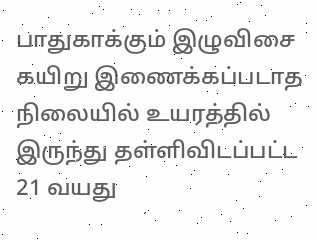பாதுகாக்கும் இழுவிசை கயிறு இணைக்கப்படாத நிலையில் உயரத்தில் இருந்து தள்ளிவிடப்பட்ட 21 வயது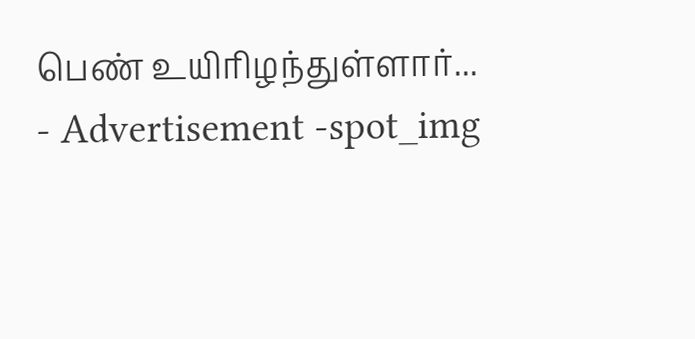பெண் உயிரிழந்துள்ளார்...
- Advertisement -spot_img